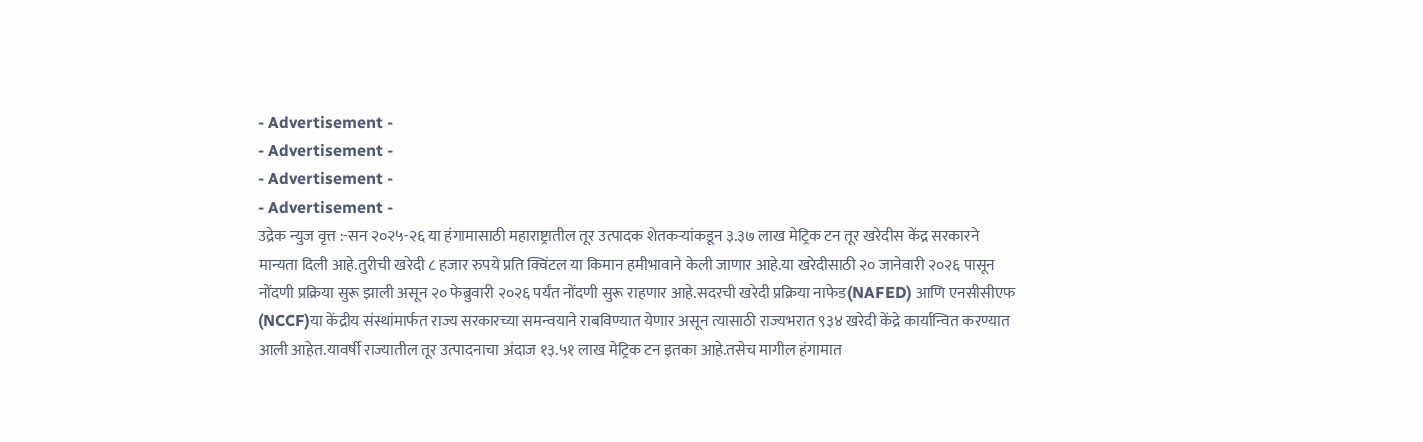- Advertisement -
- Advertisement -
- Advertisement -
- Advertisement -
उद्रेक न्युज वृत्त :-सन २०२५-२६ या हंगामासाठी महाराष्ट्रातील तूर उत्पादक शेतकऱ्यांकडून ३.३७ लाख मेट्रिक टन तूर खरेदीस केंद्र सरकारने मान्यता दिली आहे.तुरीची खरेदी ८ हजार रुपये प्रति क्विंटल या किमान हमीभावाने केली जाणार आहे.या खरेदीसाठी २० जानेवारी २०२६ पासून नोंदणी प्रक्रिया सुरू झाली असून २० फेब्रुवारी २०२६ पर्यंत नोंदणी सुरू राहणार आहे.सदरची खरेदी प्रक्रिया नाफेड(NAFED) आणि एनसीसीएफ (NCCF)या केंद्रीय संस्थांमार्फत राज्य सरकारच्या समन्वयाने राबविण्यात येणार असून त्यासाठी राज्यभरात ९३४ खरेदी केंद्रे कार्यान्वित करण्यात आली आहेत.यावर्षी राज्यातील तूर उत्पादनाचा अंदाज १३.५१ लाख मेट्रिक टन इतका आहे.तसेच मागील हंगामात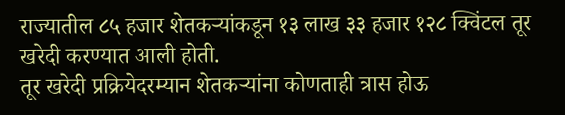राज्यातील ८५ हजार शेतकऱ्यांकडून १३ लाख ३३ हजार १२८ क्विंटल तूर खरेदी करण्यात आली होती.
तूर खरेदी प्रक्रियेदरम्यान शेतकऱ्यांना कोणताही त्रास होऊ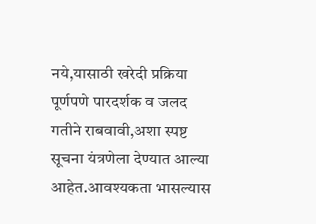नये,यासाठी खरेदी प्रक्रिया पूर्णपणे पारदर्शक व जलद गतीने राबवावी,अशा स्पष्ट सूचना यंत्रणेला देण्यात आल्या आहेत.आवश्यकता भासल्यास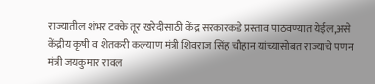राज्यातील शंभर टक्के तूर खरेदीसाठी केंद्र सरकारकडे प्रस्ताव पाठवण्यात येईल,असे केंद्रीय कृषी व शेतकरी कल्याण मंत्री शिवराज सिंह चौहान यांच्यासोबत राज्याचे पणन मंत्री जयकुमार रावल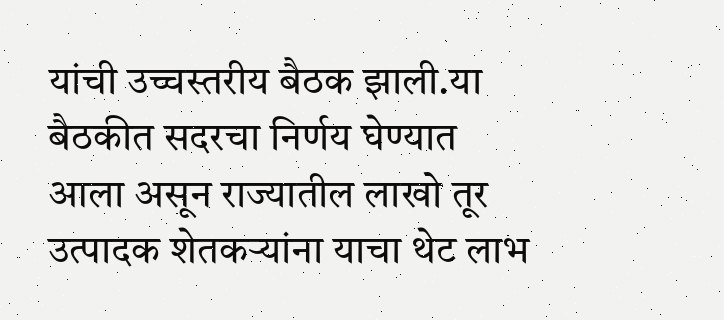यांची उच्चस्तरीय बैठक झाली.या बैठकीत सदरचा निर्णय घेण्यात आला असून राज्यातील लाखो तूर उत्पादक शेतकऱ्यांना याचा थेट लाभ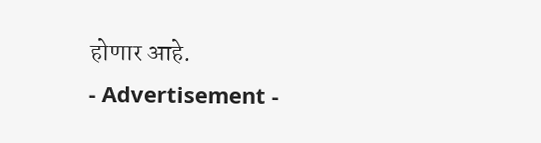होणार आहे.
- Advertisement -